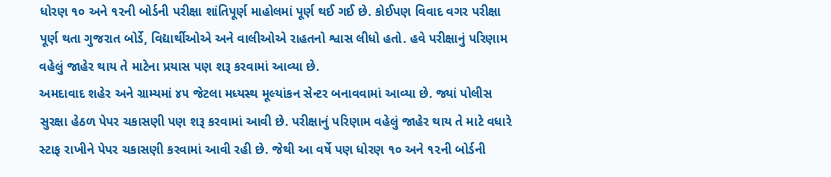ધોરણ ૧૦ અને ૧૨ની બોર્ડની પરીક્ષા શાંતિપૂર્ણ માહોલમાં પૂર્ણ થઈ ગઈ છે. કોઈપણ વિવાદ વગર પરીક્ષા પૂર્ણ થતા ગુજરાત બોર્ડે, વિદ્યાર્થીઓએ અને વાલીઓએ રાહતનો શ્વાસ લીધો હતો. હવે પરીક્ષાનું પરિણામ વહેલું જાહેર થાય તે માટેના પ્રયાસ પણ શરૂ કરવામાં આવ્યા છે.
અમદાવાદ શહેર અને ગ્રામ્યમાં ૪૫ જેટલા મધ્યસ્થ મૂલ્યાંકન સેન્ટર બનાવવામાં આવ્યા છે. જ્યાં પોલીસ સુરક્ષા હેઠળ પેપર ચકાસણી પણ શરૂ કરવામાં આવી છે. પરીક્ષાનું પરિણામ વહેલું જાહેર થાય તે માટે વધારે સ્ટાફ રાખીને પેપર ચકાસણી કરવામાં આવી રહી છે. જેથી આ વર્ષે પણ ધોરણ ૧૦ અને ૧૨ની બોર્ડની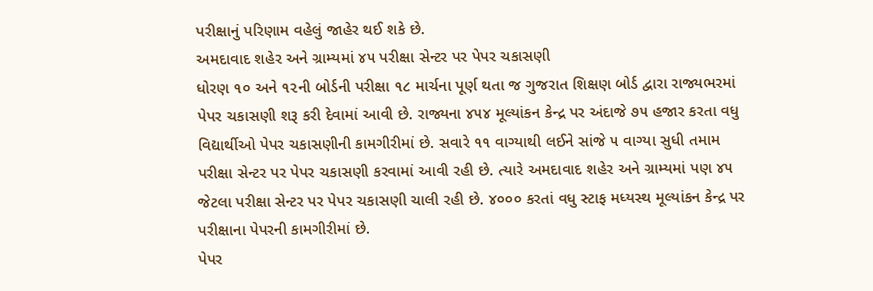પરીક્ષાનું પરિણામ વહેલું જાહેર થઈ શકે છે.
અમદાવાદ શહેર અને ગ્રામ્યમાં ૪૫ પરીક્ષા સેન્ટર પર પેપર ચકાસણી
ધોરણ ૧૦ અને ૧૨ની બોર્ડની પરીક્ષા ૧૮ માર્ચના પૂર્ણ થતા જ ગુજરાત શિક્ષણ બોર્ડ દ્વારા રાજ્યભરમાં પેપર ચકાસણી શરૂ કરી દેવામાં આવી છે. રાજ્યના ૪૫૪ મૂલ્યાંકન કેન્દ્ર પર અંદાજે ૭૫ હજાર કરતા વધુ વિદ્યાર્થીઓ પેપર ચકાસણીની કામગીરીમાં છે. સવારે ૧૧ વાગ્યાથી લઈને સાંજે ૫ વાગ્યા સુધી તમામ પરીક્ષા સેન્ટર પર પેપર ચકાસણી કરવામાં આવી રહી છે. ત્યારે અમદાવાદ શહેર અને ગ્રામ્યમાં પણ ૪૫ જેટલા પરીક્ષા સેન્ટર પર પેપર ચકાસણી ચાલી રહી છે. ૪૦૦૦ કરતાં વધુ સ્ટાફ મધ્યસ્થ મૂલ્યાંકન કેન્દ્ર પર પરીક્ષાના પેપરની કામગીરીમાં છે.
પેપર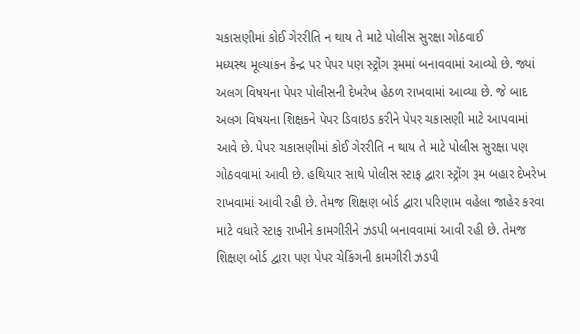ચકાસણીમાં કોઈ ગેરરીતિ ન થાય તે માટે પોલીસ સુરક્ષા ગોઠવાઈ
મધ્યસ્થ મૂલ્યાંકન કેન્દ્ર પર પેપર પણ સ્ટ્રોંગ રૂમમાં બનાવવામાં આવ્યો છે. જ્યાં અલગ વિષયના પેપર પોલીસની દેખરેખ હેઠળ રાખવામાં આવ્યા છે. જે બાદ અલગ વિષયના શિક્ષકને પેપર ડિવાઇડ કરીને પેપર ચકાસણી માટે આપવામાં આવે છે. પેપર ચકાસણીમાં કોઈ ગેરરીતિ ન થાય તે માટે પોલીસ સુરક્ષા પણ ગોઠવવામાં આવી છે. હથિયાર સાથે પોલીસ સ્ટાફ દ્વારા સ્ટ્રોંગ રૂમ બહાર દેખરેખ રાખવામાં આવી રહી છે. તેમજ શિક્ષણ બોર્ડ દ્વારા પરિણામ વહેલા જાહેર કરવા માટે વધારે સ્ટાફ રાખીને કામગીરીને ઝડપી બનાવવામાં આવી રહી છે. તેમજ શિક્ષણ બોર્ડ દ્વારા પણ પેપર ચેકિંગની કામગીરી ઝડપી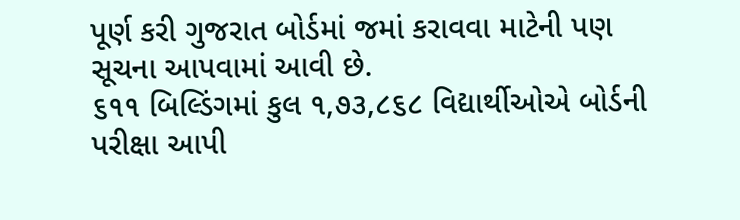પૂર્ણ કરી ગુજરાત બોર્ડમાં જમાં કરાવવા માટેની પણ સૂચના આપવામાં આવી છે.
૬૧૧ બિલ્ડિંગમાં કુલ ૧,૭૩,૮૬૮ વિદ્યાર્થીઓએ બોર્ડની પરીક્ષા આપી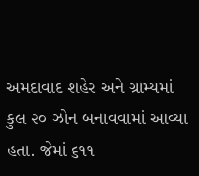અમદાવાદ શહેર અને ગ્રામ્યમાં કુલ ૨૦ ઝોન બનાવવામાં આવ્યા હતા. જેમાં ૬૧૧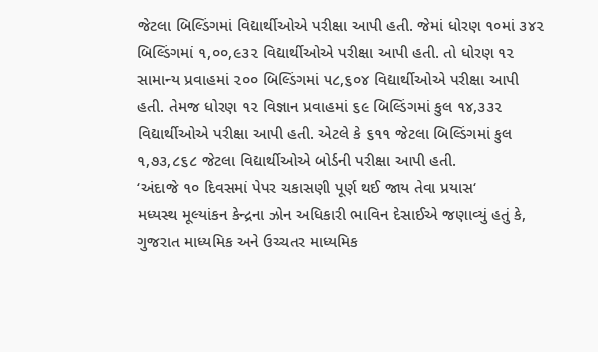જેટલા બિલ્ડિંગમાં વિદ્યાર્થીઓએ પરીક્ષા આપી હતી. જેમાં ધોરણ ૧૦માં ૩૪૨ બિલ્ડિંગમાં ૧,૦૦,૯૩૨ વિદ્યાર્થીઓએ પરીક્ષા આપી હતી. તો ધોરણ ૧૨ સામાન્ય પ્રવાહમાં ૨૦૦ બિલ્ડિંગમાં ૫૮,૬૦૪ વિદ્યાર્થીઓએ પરીક્ષા આપી હતી. તેમજ ધોરણ ૧૨ વિજ્ઞાન પ્રવાહમાં ૬૯ બિલ્ડિંગમાં કુલ ૧૪,૩૩૨ વિદ્યાર્થીઓએ પરીક્ષા આપી હતી. એટલે કે ૬૧૧ જેટલા બિલ્ડિંગમાં કુલ ૧,૭૩,૮૬૮ જેટલા વિદ્યાર્થીઓએ બોર્ડની પરીક્ષા આપી હતી.
‘અંદાજે ૧૦ દિવસમાં પેપર ચકાસણી પૂર્ણ થઈ જાય તેવા પ્રયાસ‘
મધ્યસ્થ મૂલ્યાંકન કેન્દ્રના ઝોન અધિકારી ભાવિન દેસાઈએ જણાવ્યું હતું કે, ગુજરાત માધ્યમિક અને ઉચ્ચતર માધ્યમિક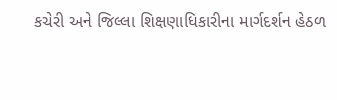કચેરી અને જિલ્લા શિક્ષણાધિકારીના માર્ગદર્શન હેઠળ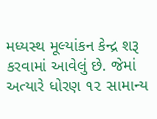મધ્યસ્થ મૂલ્યાંકન કેન્દ્ર શરૂ કરવામાં આવેલું છે. જેમાં અત્યારે ધોરણ ૧૨ સામાન્ય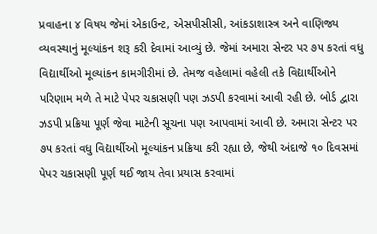પ્રવાહના ૪ વિષય જેમાં એકાઉન્ટ, એસપીસીસી, આંકડાશાસ્ત્ર અને વાણિજ્ય વ્યવસ્થાનું મૂલ્યાંકન શરૂ કરી દેવામાં આવ્યું છે. જેમાં અમારા સેન્ટર પર ૭૫ કરતાં વધુ વિદ્યાર્થીઓ મૂલ્યાંકન કામગીરીમાં છે. તેમજ વહેલામાં વહેલી તકે વિદ્યાર્થીઓને પરિણામ મળે તે માટે પેપર ચકાસણી પણ ઝડપી કરવામાં આવી રહી છે. બોર્ડ દ્વારા ઝડપી પ્રક્રિયા પૂર્ણ જેવા માટેની સૂચના પણ આપવામાં આવી છે. અમારા સેન્ટર પર ૭૫ કરતાં વધુ વિદ્યાર્થીઓ મૂલ્યાંકન પ્રક્રિયા કરી રહ્યા છે, જેથી અંદાજે ૧૦ દિવસમાં પેપર ચકાસણી પૂર્ણ થઈ જાય તેવા પ્રયાસ કરવામાં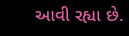આવી રહ્યા છે.